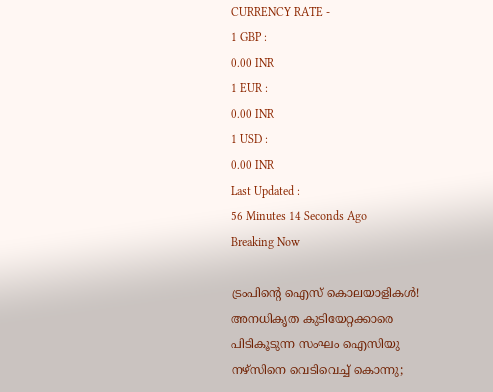CURRENCY RATE -
1 GBP :
0.00 INR
1 EUR :
0.00 INR
1 USD :
0.00 INR
Last Updated :
56 Minutes 14 Seconds Ago
Breaking Now

ട്രംപിന്റെ ഐസ് കൊലയാളികള്‍! അനധികൃത കുടിയേറ്റക്കാരെ പിടികൂടുന്ന സംഘം ഐസിയു നഴ്‌സിനെ വെടിവെച്ച് കൊന്നു;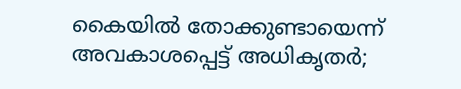കൈയില്‍ തോക്കുണ്ടായെന്ന് അവകാശപ്പെട്ട് അധികൃതര്‍;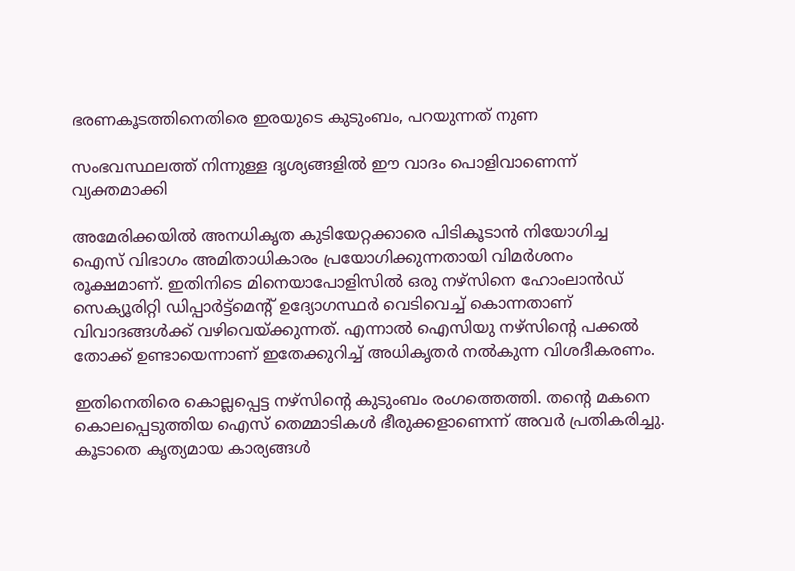ഭരണകൂടത്തിനെതിരെ ഇരയുടെ കുടുംബം, പറയുന്നത് നുണ

സംഭവസ്ഥലത്ത് നിന്നുള്ള ദൃശ്യങ്ങളില്‍ ഈ വാദം പൊളിവാണെന്ന് വ്യക്തമാക്കി

അമേരിക്കയില്‍ അനധികൃത കുടിയേറ്റക്കാരെ പിടികൂടാന്‍ നിയോഗിച്ച ഐസ് വിഭാഗം അമിതാധികാരം പ്രയോഗിക്കുന്നതായി വിമര്‍ശനം രൂക്ഷമാണ്. ഇതിനിടെ മിനെയാപോളിസില്‍ ഒരു നഴ്‌സിനെ ഹോംലാന്‍ഡ് സെക്യൂരിറ്റി ഡിപ്പാര്‍ട്ട്‌മെന്റ് ഉദ്യോഗസ്ഥര്‍ വെടിവെച്ച് കൊന്നതാണ് വിവാദങ്ങള്‍ക്ക് വഴിവെയ്ക്കുന്നത്. എന്നാല്‍ ഐസിയു നഴ്‌സിന്റെ പക്കല്‍ തോക്ക് ഉണ്ടായെന്നാണ് ഇതേക്കുറിച്ച് അധികൃതര്‍ നല്‍കുന്ന വിശദീകരണം.

ഇതിനെതിരെ കൊല്ലപ്പെട്ട നഴ്‌സിന്റെ കുടുംബം രംഗത്തെത്തി. തന്റെ മകനെ കൊലപ്പെടുത്തിയ ഐസ് തെമ്മാടികള്‍ ഭീരുക്കളാണെന്ന് അവര്‍ പ്രതികരിച്ചു. കൂടാതെ കൃത്യമായ കാര്യങ്ങള്‍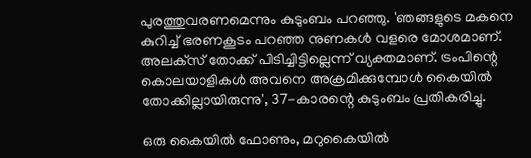പുരത്തുവരണമെന്നും കുടുംബം പറഞ്ഞു. 'ഞങ്ങളുടെ മകനെ കുറിച്ച് ഭരണകൂടം പറഞ്ഞ നുണകള്‍ വളരെ മോശമാണ്. അലക്‌സ് തോക്ക് പിടിച്ചിട്ടില്ലെന്ന് വ്യക്തമാണ്. ട്രംപിന്റെ കൊലയാളികള്‍ അവനെ അക്രമിക്കുമ്പോള്‍ കൈയില്‍ തോക്കില്ലായിരുന്നു', 37-കാരന്റെ കുടുംബം പ്രതികരിച്ചു.

ഒരു കൈയില്‍ ഫോണും, മറുകൈയില്‍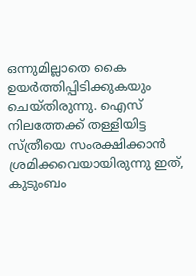ഒന്നുമില്ലാതെ കൈ ഉയര്‍ത്തിപ്പിടിക്കുകയും ചെയ്തിരുന്നു. ഐസ് നിലത്തേക്ക് തള്ളിയിട്ട സ്ത്രീയെ സംരക്ഷിക്കാന്‍ ശ്രമിക്കവെയായിരുന്നു ഇത്, കുടുംബം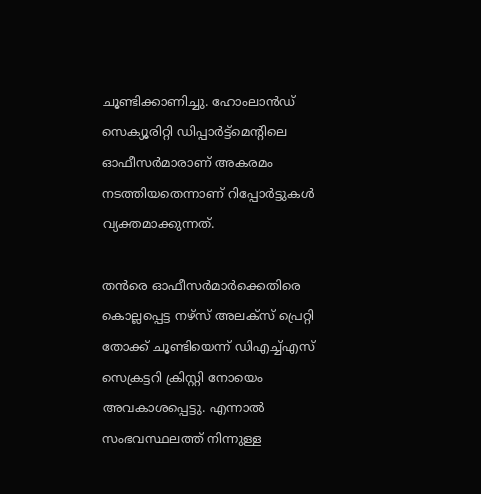ചൂണ്ടിക്കാണിച്ചു. ഹോംലാന്‍ഡ് സെക്യൂരിറ്റി ഡിപ്പാര്‍ട്ട്‌മെന്റിലെ ഓഫീസര്‍മാരാണ് അകരമം നടത്തിയതെന്നാണ് റിപ്പോര്‍ട്ടുകള്‍ വ്യക്തമാക്കുന്നത്.

തന്‍രെ ഓഫീസര്‍മാര്‍ക്കെതിരെ കൊല്ലപ്പെട്ട നഴ്‌സ് അലക്‌സ് പ്രെറ്റി തോക്ക് ചൂണ്ടിയെന്ന് ഡിഎച്ച്എസ് സെക്രട്ടറി ക്രിസ്റ്റി നോയെം അവകാശപ്പെട്ടു. എന്നാല്‍ സംഭവസ്ഥലത്ത് നിന്നുള്ള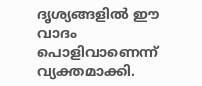ദൃശ്യങ്ങളില്‍ ഈ വാദം പൊളിവാണെന്ന് വ്യക്തമാക്കി.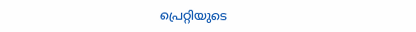പ്രെറ്റിയുടെ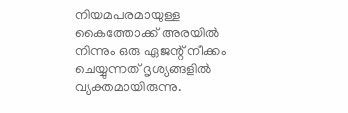നിയമപരമായുള്ള കൈത്തോക്ക് അരയില്‍ നിന്നും ഒരു ഏജന്റ് നീക്കം ചെയ്യുന്നത് ദൃശ്യങ്ങളില്‍ വ്യക്തമായിരുന്നു.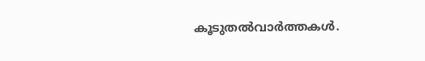കൂടുതല്‍വാര്‍ത്തകള്‍.